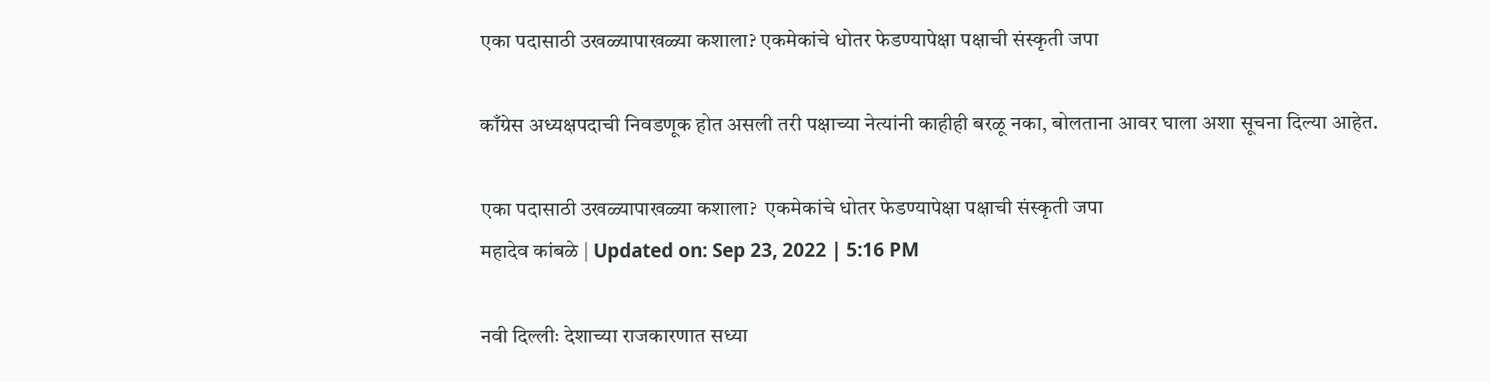एका पदासाठी उखळ्यापाखळ्या कशाला? एकमेकांचे धोतर फेडण्यापेक्षा पक्षाची संस्कृती जपा

काँग्रेस अध्यक्षपदाची निवडणूक होत असली तरी पक्षाच्या नेत्यांनी काहीही बरळू नका, बोलताना आवर घाला अशा सूचना दिल्या आहेत.

एका पदासाठी उखळ्यापाखळ्या कशाला?  एकमेकांचे धोतर फेडण्यापेक्षा पक्षाची संस्कृती जपा
महादेव कांबळे | Updated on: Sep 23, 2022 | 5:16 PM

नवी दिल्लीः देशाच्या राजकारणात सध्या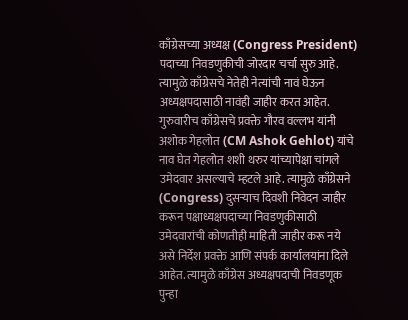काँग्रेसच्या अध्यक्ष (Congress President) पदाच्या निवडणुकीची जोरदार चर्चा सुरु आहे. त्यामुळे काँग्रेसचे नेतेही नेत्यांची नावं घेऊन अध्यक्षपदासाठी नावंही जाहीर करत आहेत. गुरुवारीच काँग्रेसचे प्रवक्ते गौरव वल्लभ यांनी अशोक गेहलोत (CM Ashok Gehlot) यांचे नाव घेत गेहलोत शशी थरुर यांच्यापेक्षा चांगले उमेदवार असल्याचे म्हटले आहे. त्यामुळे काँग्रेसने (Congress) दुसऱ्याच दिवशी निवेदन जाहीर करून पक्षाध्यक्षपदाच्या निवडणुकीसाठी उमेदवारांची कोणतीही माहिती जाहीर करू नये असे निर्देश प्रवक्ते आणि संपर्क कार्यालयांना दिले आहेत. त्यामुळे काँग्रेस अध्यक्षपदाची निवडणूक पुन्हा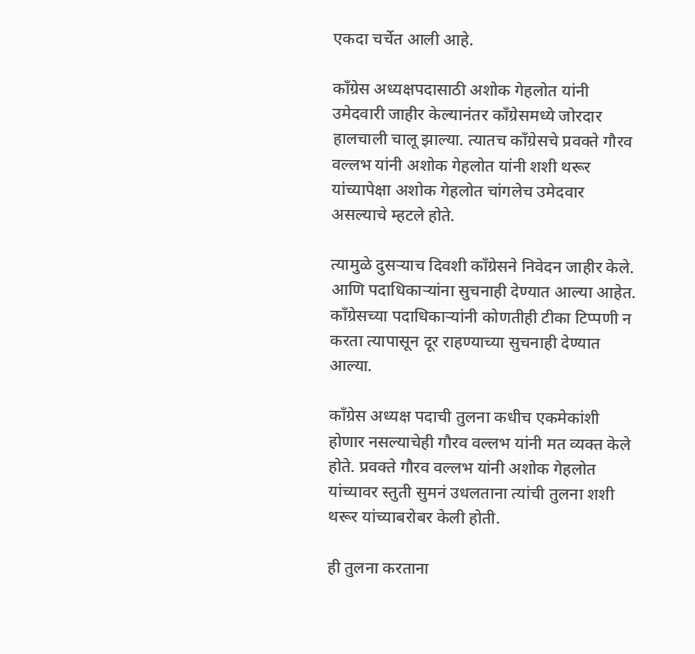एकदा चर्चेत आली आहे.

काँग्रेस अध्यक्षपदासाठी अशोक गेहलोत यांनी उमेदवारी जाहीर केल्यानंतर काँग्रेसमध्ये जोरदार हालचाली चालू झाल्या. त्यातच काँग्रेसचे प्रवक्ते गौरव वल्लभ यांनी अशोक गेहलोत यांनी शशी थरूर यांच्यापेक्षा अशोक गेहलोत चांगलेच उमेदवार असल्याचे म्हटले होते.

त्यामुळे दुसर्‍याच दिवशी काँग्रेसने निवेदन जाहीर केले. आणि पदाधिकाऱ्यांना सुचनाही देण्यात आल्या आहेत. काँग्रेसच्या पदाधिकाऱ्यांनी कोणतीही टीका टिप्पणी न करता त्यापासून दूर राहण्याच्या सुचनाही देण्यात आल्या.

काँग्रेस अध्यक्ष पदाची तुलना कधीच एकमेकांशी होणार नसल्याचेही गौरव वल्लभ यांनी मत व्यक्त केले होते. प्रवक्ते गौरव वल्लभ यांनी अशोक गेहलोत यांच्यावर स्तुती सुमनं उधलताना त्यांची तुलना शशी थरूर यांच्याबरोबर केली होती.

ही तुलना करताना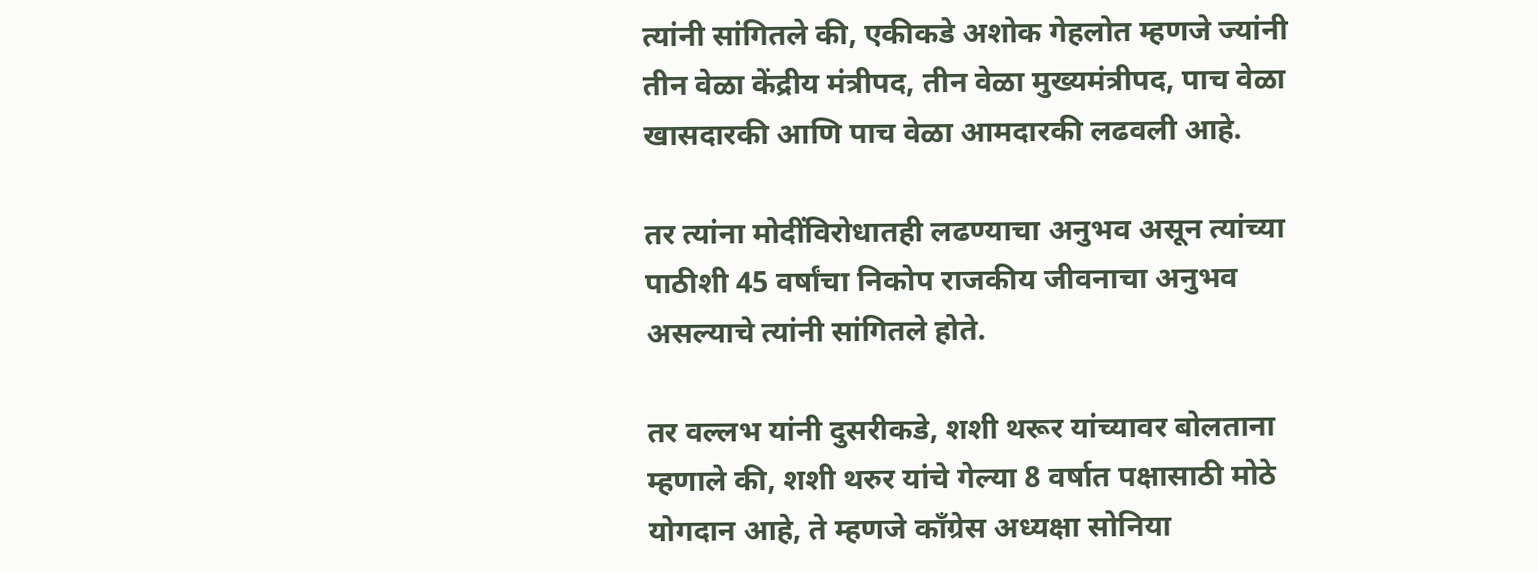त्यांनी सांगितले की, एकीकडे अशोक गेहलोत म्हणजे ज्यांनी तीन वेळा केंद्रीय मंत्रीपद, तीन वेळा मुख्यमंत्रीपद, पाच वेळा खासदारकी आणि पाच वेळा आमदारकी लढवली आहे.

तर त्यांना मोदींविरोधातही लढण्याचा अनुभव असून त्यांच्या पाठीशी 45 वर्षांचा निकोप राजकीय जीवनाचा अनुभव असल्याचे त्यांनी सांगितले होते.

तर वल्लभ यांनी दुसरीकडे, शशी थरूर यांच्यावर बोलताना म्हणाले की, शशी थरुर यांचे गेल्या 8 वर्षात पक्षासाठी मोठे योगदान आहे, ते म्हणजे काँग्रेस अध्यक्षा सोनिया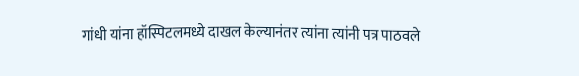गांधी यांना हॉस्पिटलमध्ये दाखल केल्यानंतर त्यांना त्यांनी पत्र पाठवले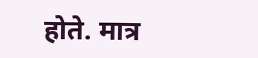होते. मात्र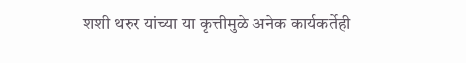शशी थरुर यांच्या या कृत्तीमुळे अनेक कार्यकर्तेही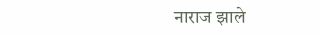नाराज झाले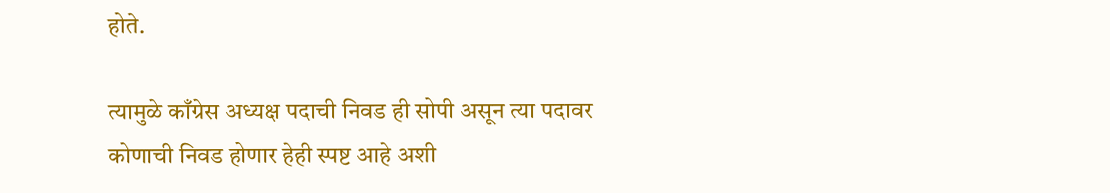होते.

त्यामुळे काँग्रेस अध्यक्ष पदाची निवड ही सोपी असून त्या पदावर कोणाची निवड होणार हेही स्पष्ट आहे अशी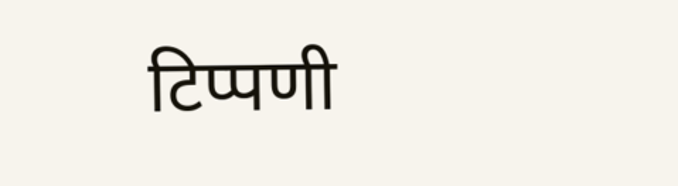टिप्पणी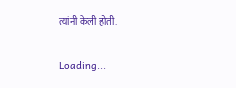त्यांनी केली होती.

Loading...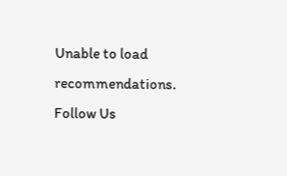Unable to load recommendations.
Follow Us